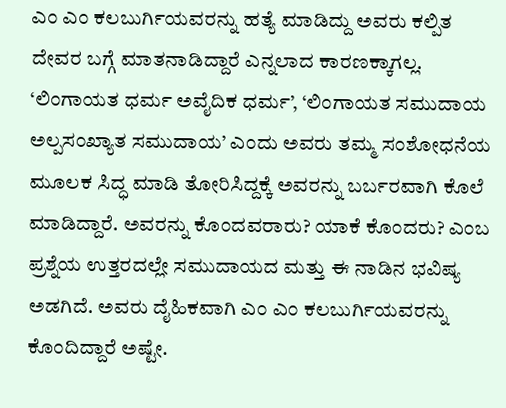ಎಂ ಎಂ ಕಲಬುರ್ಗಿಯವರನ್ನು ಹತ್ಯೆ ಮಾಡಿದ್ದು ಅವರು ಕಲ್ಪಿತ ದೇವರ ಬಗ್ಗೆ ಮಾತನಾಡಿದ್ದಾರೆ ಎನ್ನಲಾದ ಕಾರಣಕ್ಕಾಗಲ್ಲ. ‘ಲಿಂಗಾಯತ ಧರ್ಮ ಅವೈದಿಕ ಧರ್ಮ’, ‘ಲಿಂಗಾಯತ ಸಮುದಾಯ ಅಲ್ಪಸಂಖ್ಯಾತ ಸಮುದಾಯ’ ಎಂದು ಅವರು ತಮ್ಮ ಸಂಶೋಧನೆಯ ಮೂಲಕ ಸಿದ್ಧ ಮಾಡಿ ತೋರಿಸಿದ್ದಕ್ಕೆ ಅವರನ್ನು ಬರ್ಬರವಾಗಿ ಕೊಲೆ ಮಾಡಿದ್ದಾರೆ. ಅವರನ್ನು ಕೊಂದವರಾರು? ಯಾಕೆ ಕೊಂದರು? ಎಂಬ ಪ್ರಶ್ನೆಯ ಉತ್ತರದಲ್ಲೇ ಸಮುದಾಯದ ಮತ್ತು ಈ ನಾಡಿನ ಭವಿಷ್ಯ ಅಡಗಿದೆ. ಅವರು ದೈಹಿಕವಾಗಿ ಎಂ ಎಂ ಕಲಬುರ್ಗಿಯವರನ್ನು ಕೊಂದಿದ್ದಾರೆ ಅಷ್ಟೇ.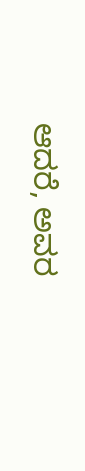ಆದರೆ, ಅವರ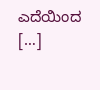ಎದೆಯಿಂದ […]